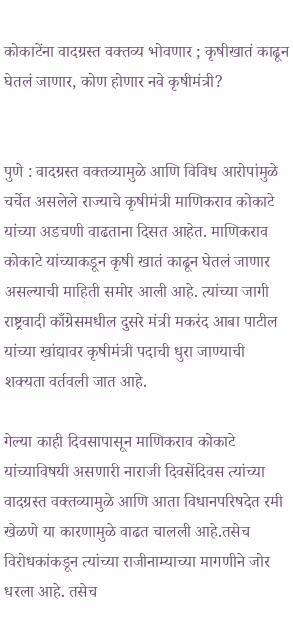कोकाटेंना वादग्रस्त वक्तव्य भोवणार ; कृषीखातं काढून घेतलं जाणार, कोण होणार नवे कृषीमंत्री?


पुणे : वादग्रस्त वक्तव्यामुळे आणि विविध आरोपांमुळे चर्चेत असलेले राज्याचे कृषीमंत्री माणिकराव कोकाटे यांच्या अडचणी वाढताना दिसत आहेत. माणिकराव कोकाटे यांच्याकडून कृषी खातं काढून घेतलं जाणार असल्याची माहिती समोर आली आहे. त्यांच्या जागी राष्ट्रवादी काँग्रेसमधील दुसरे मंत्री मकरंद आबा पाटील यांच्या खांद्यावर कृषीमंत्री पदाची धुरा जाण्याची शक्यता वर्तवली जात आहे.

गेल्या काही दिवसापासून माणिकराव कोकाटे यांच्याविषयी असणारी नाराजी दिवसेंदिवस त्यांच्या वादग्रस्त वक्तव्यामुळे आणि आता विधानपरिषदेत रमी खेळणे या कारणामुळे वाढत चालली आहे.तसेच विरोधकांकडून त्यांच्या राजीनाम्याच्या मागणीने जोर धरला आहे. तसेच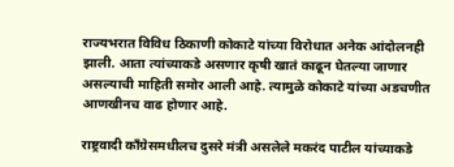राज्यभरात विविध ठिकाणी कोकाटे यांच्या विरोधात अनेक आंदोलनही झाली. आता त्यांच्याकडे असणार कृषी खातं काढून घेतल्या जाणार असल्याची माहिती समोर आली आहे. त्यामुळे कोकाटे यांच्या अडचणीत आणखीनच वाढ होणार आहे.

राष्ट्रवादी काँग्रेसमधीलच दुसरे मंत्री असलेले मकरंद पाटील यांच्याकडे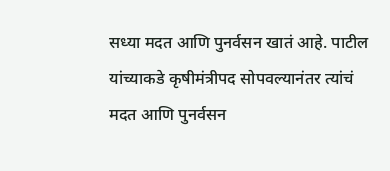सध्या मदत आणि पुनर्वसन खातं आहे. पाटील यांच्याकडे कृषीमंत्रीपद सोपवल्यानंतर त्यांचं मदत आणि पुनर्वसन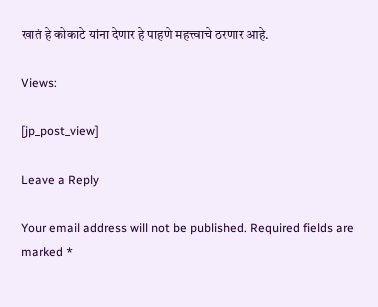खातं हे कोकाटे यांना देणार हे पाहणे महत्त्वाचे ठरणार आहे.

Views:

[jp_post_view]

Leave a Reply

Your email address will not be published. Required fields are marked *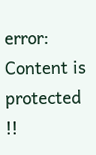error: Content is protected !!